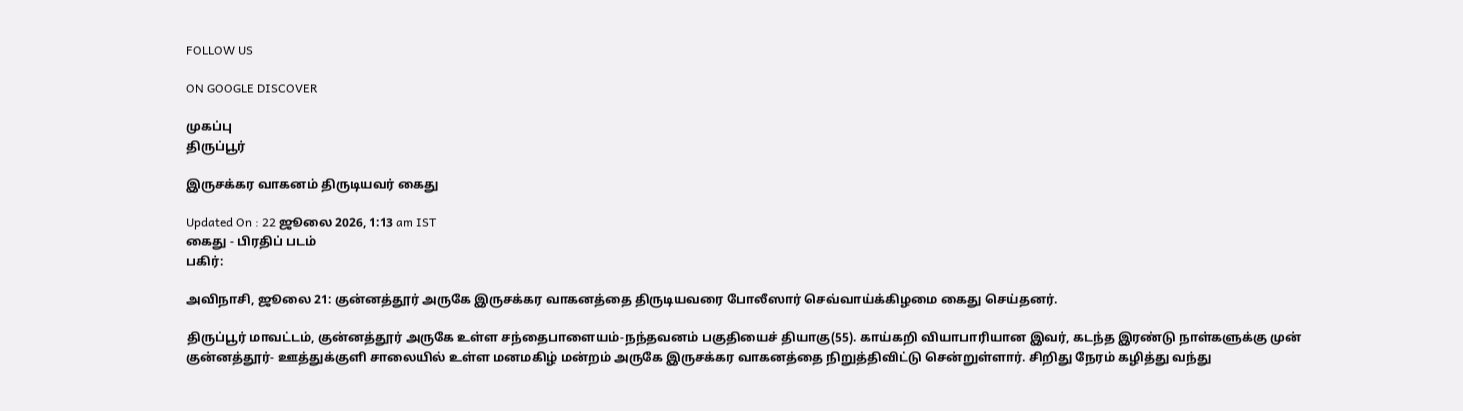FOLLOW US

ON GOOGLE DISCOVER

முகப்பு
திருப்பூர்

இருசக்கர வாகனம் திருடியவர் கைது

Updated On : 22 ஜூலை 2026, 1:13 am IST
கைது - பிரதிப் படம்
பகிர்:

அவிநாசி, ஜூலை 21: குன்னத்தூர் அருகே இருசக்கர வாகனத்தை திருடியவரை போலீஸார் செவ்வாய்க்கிழமை கைது செய்தனர்.

திருப்பூர் மாவட்டம், குன்னத்தூர் அருகே உள்ள சந்தைபாளையம்-நந்தவனம் பகுதியைச் தியாகு(55). காய்கறி வியாபாரியான இவர், கடந்த இரண்டு நாள்களுக்கு முன் குன்னத்தூர்- ஊத்துக்குளி சாலையில் உள்ள மனமகிழ் மன்றம் அருகே இருசக்கர வாகனத்தை நிறுத்திவிட்டு சென்றுள்ளார். சிறிது நேரம் கழித்து வந்து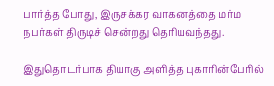பார்த்த போது, இருசக்கர வாகனத்தை மர்ம நபர்கள் திருடிச் சென்றது தெரியவந்தது.

இதுதொடர்பாக தியாகு அளித்த புகாரின்பேரில்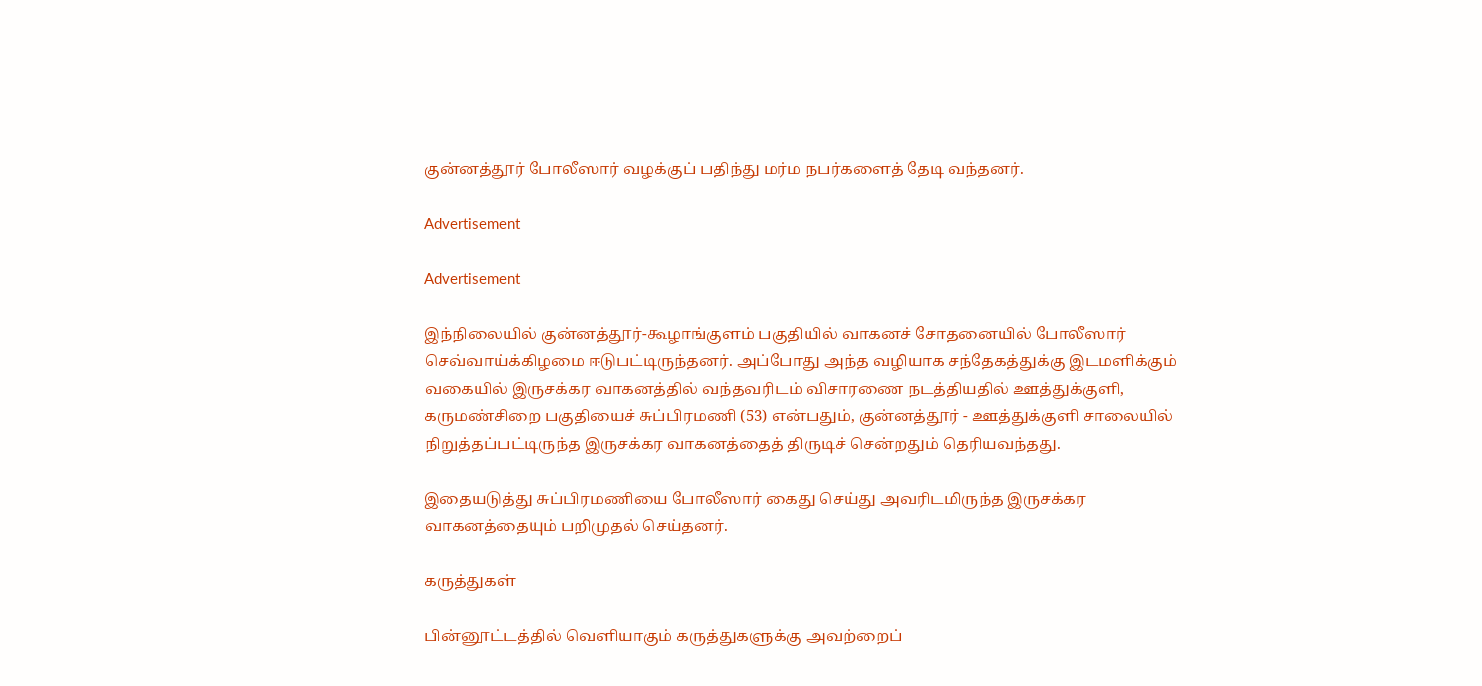குன்னத்தூர் போலீஸார் வழக்குப் பதிந்து மர்ம நபர்களைத் தேடி வந்தனர்.

Advertisement

Advertisement

இந்நிலையில் குன்னத்தூர்-கூழாங்குளம் பகுதியில் வாகனச் சோதனையில் போலீஸார் செவ்வாய்க்கிழமை ஈடுபட்டிருந்தனர். அப்போது அந்த வழியாக சந்தேகத்துக்கு இடமளிக்கும் வகையில் இருசக்கர வாகனத்தில் வந்தவரிடம் விசாரணை நடத்தியதில் ஊத்துக்குளி, கருமண்சிறை பகுதியைச் சுப்பிரமணி (53) என்பதும், குன்னத்தூர் - ஊத்துக்குளி சாலையில் நிறுத்தப்பட்டிருந்த இருசக்கர வாகனத்தைத் திருடிச் சென்றதும் தெரியவந்தது.

இதையடுத்து சுப்பிரமணியை போலீஸார் கைது செய்து அவரிடமிருந்த இருசக்கர வாகனத்தையும் பறிமுதல் செய்தனர்.

கருத்துகள்

பின்னூட்டத்தில் வெளியாகும் கருத்துகளுக்கு அவற்றைப்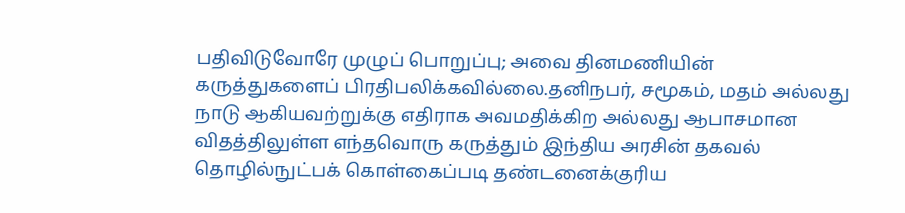பதிவிடுவோரே முழுப் பொறுப்பு; அவை தினமணியின் கருத்துகளைப் பிரதிபலிக்கவில்லை.தனிநபர், சமூகம், மதம் அல்லது நாடு ஆகியவற்றுக்கு எதிராக அவமதிக்கிற அல்லது ஆபாசமான விதத்திலுள்ள எந்தவொரு கருத்தும் இந்திய அரசின் தகவல் தொழில்நுட்பக் கொள்கைப்படி தண்டனைக்குரிய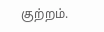குற்றம்.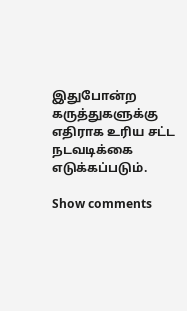இதுபோன்ற கருத்துகளுக்கு எதிராக உரிய சட்ட நடவடிக்கை எடுக்கப்படும்.

Show comments